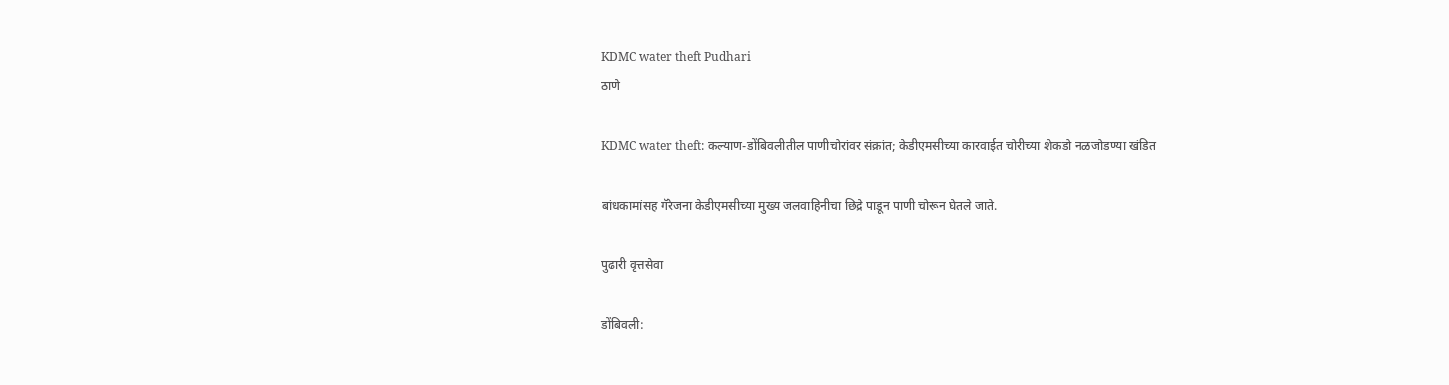KDMC water theft Pudhari
ठाणे

KDMC water theft: कल्याण-डोंबिवलीतील पाणीचोरांवर संक्रांत; केडीएमसीच्या कारवाईत चोरीच्या शेकडो नळजोडण्या खंडित

बांधकामांसह गॅरेजना केडीएमसीच्या मुख्य जलवाहिनीचा छिद्रे पाडून पाणी चोरून घेतले जाते.

पुढारी वृत्तसेवा

डोंबिवली: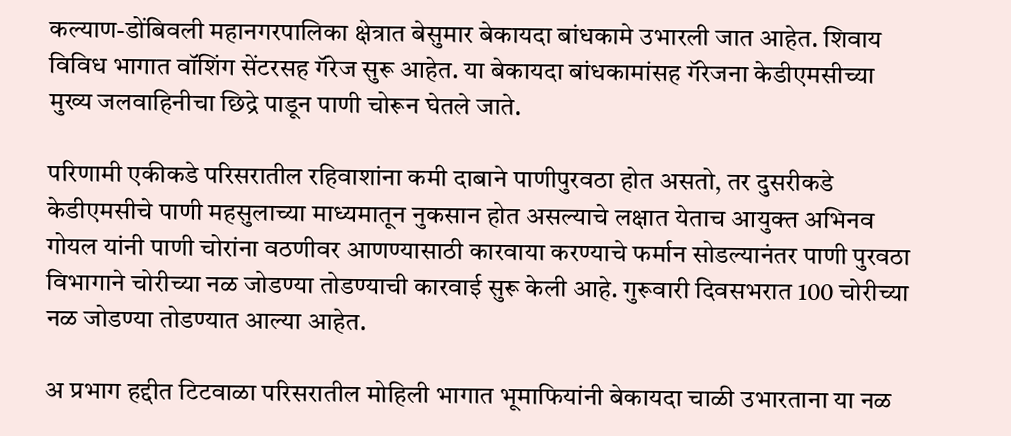कल्याण-डोंबिवली महानगरपालिका क्षेत्रात बेसुमार बेकायदा बांधकामे उभारली जात आहेत. शिवाय विविध भागात वॉशिंग सेंटरसह गॅरेज सुरू आहेत. या बेकायदा बांधकामांसह गॅरेजना केडीएमसीच्या मुख्य जलवाहिनीचा छिद्रे पाडून पाणी चोरून घेतले जाते.

परिणामी एकीकडे परिसरातील रहिवाशांना कमी दाबाने पाणीपुरवठा होत असतो, तर दुसरीकडे केडीएमसीचे पाणी महसुलाच्या माध्यमातून नुकसान होत असल्याचे लक्षात येताच आयुक्त अभिनव गोयल यांनी पाणी चोरांना वठणीवर आणण्यासाठी कारवाया करण्याचे फर्मान सोडल्यानंतर पाणी पुरवठा विभागाने चोरीच्या नळ जोडण्या तोडण्याची कारवाई सुरू केली आहे. गुरूवारी दिवसभरात 100 चोरीच्या नळ जोडण्या तोडण्यात आल्या आहेत.

अ प्रभाग हद्दीत टिटवाळा परिसरातील मोहिली भागात भूमाफियांनी बेकायदा चाळी उभारताना या नळ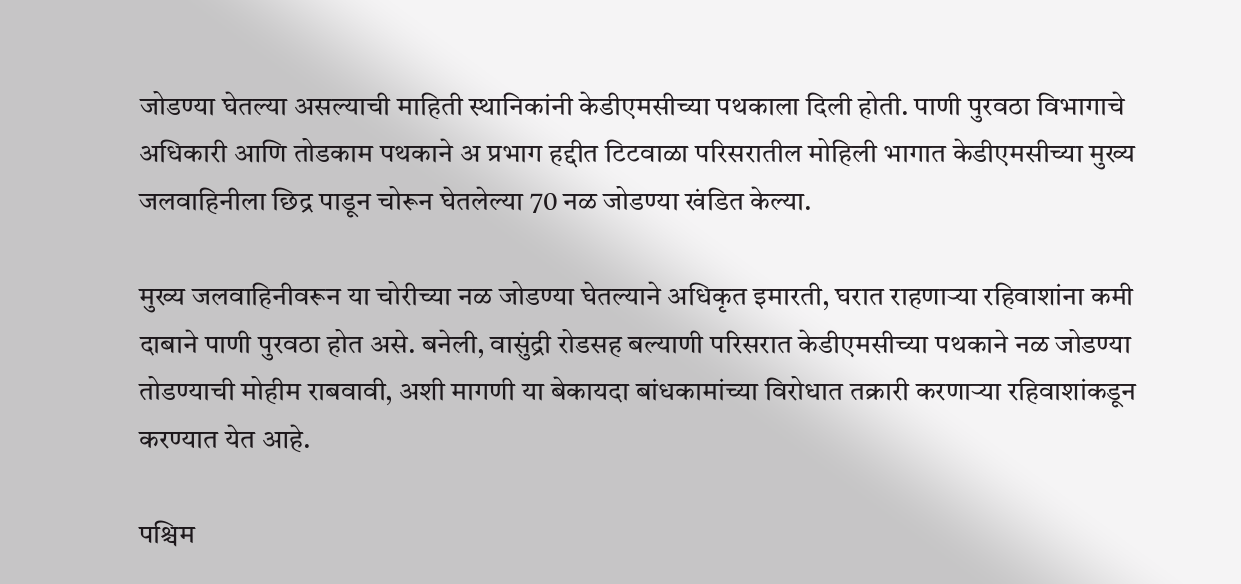जोडण्या घेतल्या असल्याची माहिती स्थानिकांनी केडीएमसीच्या पथकाला दिली होती. पाणी पुरवठा विभागाचे अधिकारी आणि तोडकाम पथकाने अ प्रभाग हद्दीत टिटवाळा परिसरातील मोहिली भागात केडीएमसीच्या मुख्य जलवाहिनीला छिद्र पाडून चोरून घेतलेल्या 70 नळ जोडण्या खंडित केल्या.

मुख्य जलवाहिनीवरून या चोरीच्या नळ जोडण्या घेतल्याने अधिकृत इमारती, घरात राहणाऱ्या रहिवाशांना कमी दाबाने पाणी पुरवठा होत असे. बनेली, वासुंद्री रोडसह बल्याणी परिसरात केडीएमसीच्या पथकाने नळ जोडण्या तोडण्याची मोहीम राबवावी, अशी मागणी या बेकायदा बांधकामांच्या विरोधात तक्रारी करणाऱ्या रहिवाशांकडून करण्यात येत आहे.

पश्चिम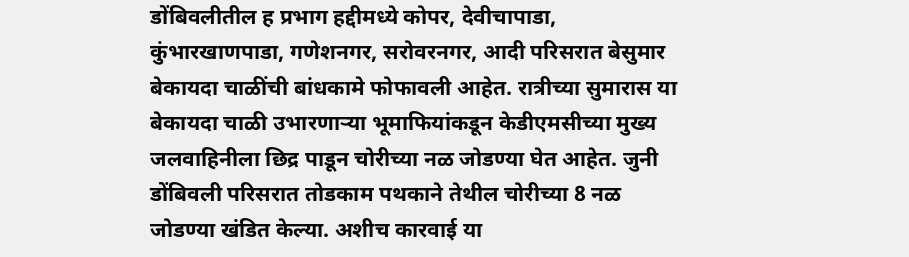डोंबिवलीतील ह प्रभाग हद्दीमध्ये कोपर, देवीचापाडा, कुंभारखाणपाडा, गणेशनगर, सरोवरनगर, आदी परिसरात बेसुमार बेकायदा चाळींची बांधकामे फोफावली आहेत. रात्रीच्या सुमारास या बेकायदा चाळी उभारणाऱ्या भूमाफियांकडून केडीएमसीच्या मुख्य जलवाहिनीला छिद्र पाडून चोरीच्या नळ जोडण्या घेत आहेत. जुनी डोंबिवली परिसरात तोडकाम पथकाने तेथील चोरीच्या 8 नळ जोडण्या खंडित केल्या. अशीच कारवाई या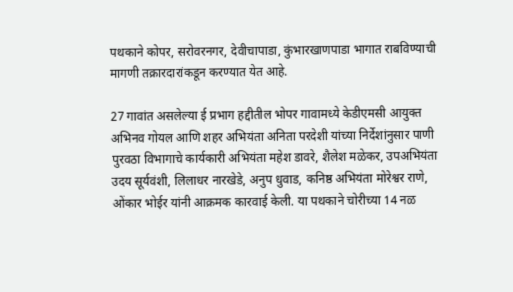पथकाने कोपर, सरोवरनगर, देवीचापाडा, कुंभारखाणपाडा भागात राबविण्याची मागणी तक्रारदारांकडून करण्यात येत आहे.

27 गावांत असलेल्या ई प्रभाग हद्दीतील भोपर गावामध्ये केडीएमसी आयुक्त अभिनव गोयल आणि शहर अभियंता अनिता परदेशी यांच्या निर्देशांनुसार पाणी पुरवठा विभागाचे कार्यकारी अभियंता महेश डावरे, शैलेश मळेकर, उपअभियंता उदय सूर्यवंशी, लिलाधर नारखेडे, अनुप धुवाड, कनिष्ठ अभियंता मोरेश्वर राणे, ओंकार भोईर यांनी आक्रमक कारवाई केली. या पथकाने चोरीच्या 14 नळ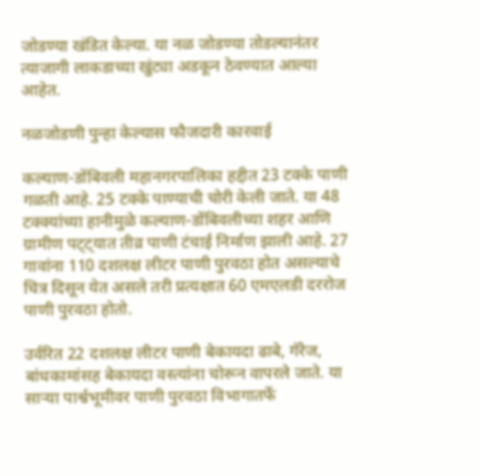जोडण्या खंडित केल्या. या नळ जोडण्या तोडल्यानंतर त्याजागी लाकडाच्या खुंट्या अडकून ठेवण्यात आल्या आहेत.

नळजोडणी पुन्हा केल्यास फौजदारी कारवाई

कल्याण-डोंबिवली महानगरपालिका हद्दीत 23 टक्के पाणी गळती आहे. 25 टक्के पाण्याची चोरी केली जाते. या 48 टक्क्यांच्या हानीमुळे कल्याण-डोंबिवलीच्या शहर आणि ग्रामीण पट्ट्यात तीव्र पाणी टंचाई निर्माण झाली आहे. 27 गावांना 110 दशलक्ष लीटर पाणी पुरवठा होत असल्याचे चित्र दिसून येत असले तरी प्रत्यक्षात 60 एमएलडी दररोज पाणी पुरवठा होतो.

उर्वरित 22 दशलक्ष लीटर पाणी बेकायदा ढाबे, गॅरेज, बांधकामांसह बेकायदा वस्त्यांना चोरून वापरले जाते. या साऱ्या पार्श्वभूमीवर पाणी पुरवठा विभागातर्फे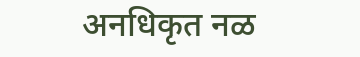अनधिकृत नळ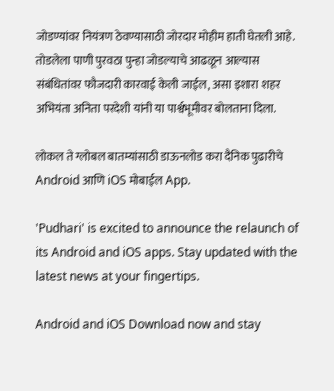जोडण्यांवर नियंत्रण ठेवण्यासाठी जोरदार मोहीम हाती घेतली आहे. तोडलेला पाणी पुरवठा पुन्हा जोडल्याचे आढळून आल्यास संबंधितांवर फौजदारी कारवाई केली जाईल, असा इशारा शहर अभियंता अनिता परदेशी यांनी या पार्श्वभूमीवर बोलताना दिला.

लोकल ते ग्लोबल बातम्यांसाठी डाऊनलोड करा दैनिक पुढारीचे Android आणि iOS मोबाईल App.

'Pudhari' is excited to announce the relaunch of its Android and iOS apps. Stay updated with the latest news at your fingertips.

Android and iOS Download now and stay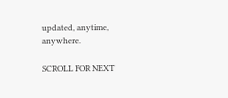updated, anytime, anywhere.

SCROLL FOR NEXT